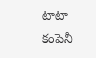టాటా కంపెనీ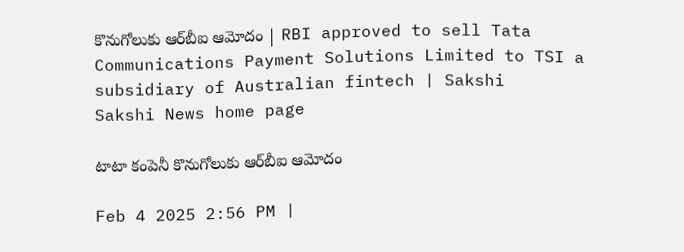కొనుగోలుకు ఆర్‌బీఐ ఆమోదం | RBI approved to sell Tata Communications Payment Solutions Limited to TSI a subsidiary of Australian fintech | Sakshi
Sakshi News home page

టాటా కంపెనీ కొనుగోలుకు ఆర్‌బీఐ ఆమోదం

Feb 4 2025 2:56 PM |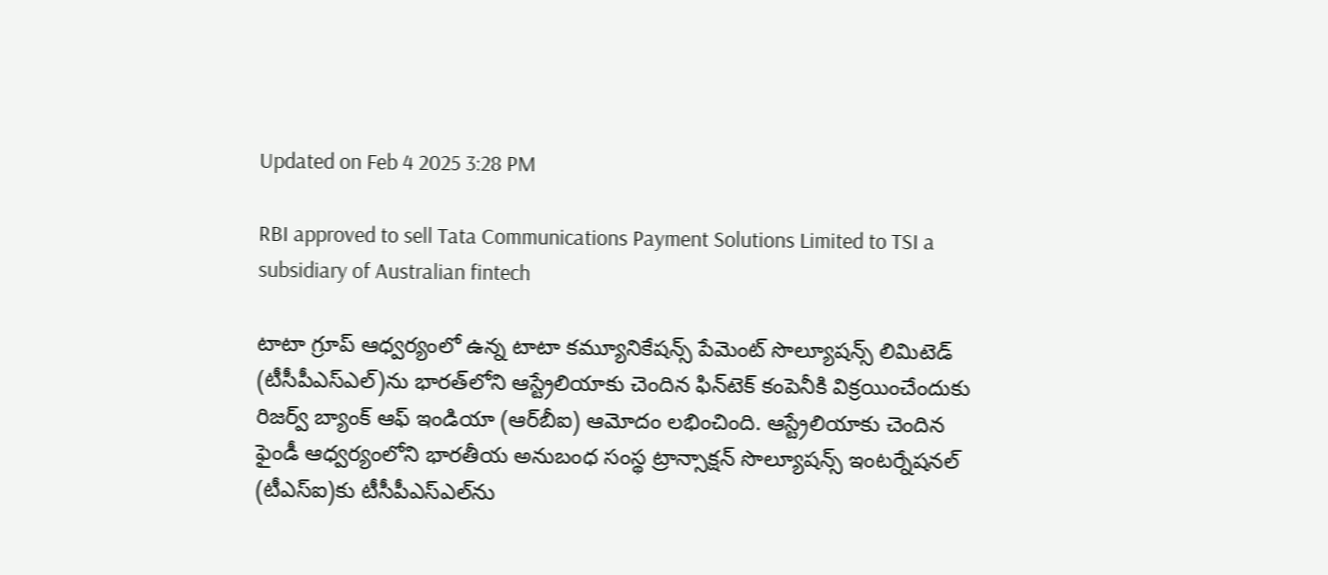Updated on Feb 4 2025 3:28 PM

RBI approved to sell Tata Communications Payment Solutions Limited to TSI a subsidiary of Australian fintech

టాటా గ్రూప్‌ ఆధ్వర్యంలో ఉన్న టాటా కమ్యూనికేషన్స్ పేమెంట్ సొల్యూషన్స్ లిమిటెడ్ (టీసీపీఎస్ఎల్)ను భారత్‌లోని ఆస్ట్రేలియాకు చెందిన ఫిన్‌టెక్‌ కంపెనీకి విక్రయించేందుకు రిజర్వ్ బ్యాంక్ ఆఫ్ ఇండియా (ఆర్‌బీఐ) ఆమోదం లభించింది. ఆస్ట్రేలియాకు చెందిన ఫైండీ ఆధ్వర్యంలోని భారతీయ అనుబంధ సంస్థ ట్రాన్సాక్షన్ సొల్యూషన్స్ ఇంటర్నేషనల్ (టీఎస్ఐ)కు టీసీపీఎస్ఎల్‌ను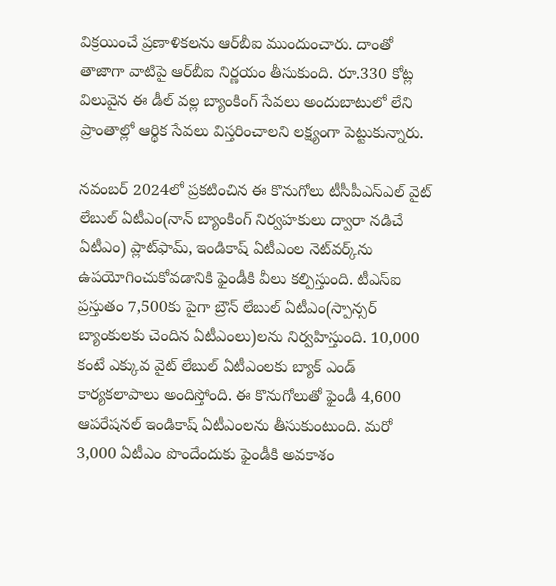విక్రయించే ప్రణాళికలను ఆర్‌బీఐ ముందుంచారు. దాంతో తాజాగా వాటిపై ఆర్‌బీఐ నిర్ణయం తీసుకుంది. రూ.330 కోట్ల విలువైన ఈ డీల్‌ వల్ల బ్యాంకింగ్ సేవలు అందుబాటులో లేని ప్రాంతాల్లో ఆర్థిక సేవలు విస్తరించాలని లక్ష్యంగా పెట్టుకున్నారు.

నవంబర్ 2024లో ప్రకటించిన ఈ కొనుగోలు టీసీపీఎస్‌ఎల్‌ వైట్ లేబుల్ ఏటీఎం(నాన్‌ బ్యాంకింగ్‌ నిర్వహకులు ద్వారా నడిచే ఏటీఎం) ప్లాట్‌ఫామ్‌, ఇండికాష్ ఏటీఎంల నెట్‌వర్క్‌ను ఉపయోగించుకోవడానికి ఫైండీకి వీలు కల్పిస్తుంది. టీఎస్‌ఐ ప్రస్తుతం 7,500కు పైగా బ్రౌన్ లేబుల్ ఏటీఎం(స్పాన్సర్‌ బ్యాంకులకు చెందిన ఏటీఎంలు)లను నిర్వహిస్తుంది. 10,000 కంటే ఎక్కువ వైట్ లేబుల్ ఏటీఎంలకు బ్యాక్ ఎండ్ కార్యకలాపాలు అందిస్తోంది. ఈ కొనుగోలుతో ఫైండీ 4,600 ఆపరేషనల్ ఇండికాష్ ఏటీఎంలను తీసుకుంటుంది. మరో 3,000 ఏటీఎం పొందేందుకు ఫైండీకి అవకాశం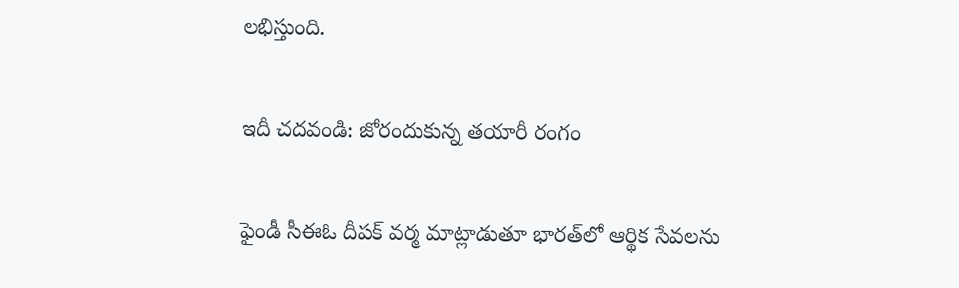లభిస్తుంది.

ఇదీ చదవండి: జోరందుకున్న తయారీ రంగం

ఫైండీ సీఈఓ దీపక్ వర్మ మాట్లాడుతూ భారత్‌లో ఆర్థిక సేవలను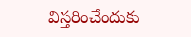విస్తరించేందుకు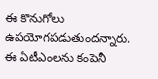ఈ కొనుగోలు ఉపయోగపడుతుందన్నారు. ఈ ఏటీఎంలను కంపెనీ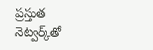ప్రస్తుత నెట్వర్క్‌తో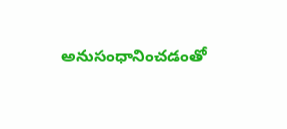అనుసంధానించడంతో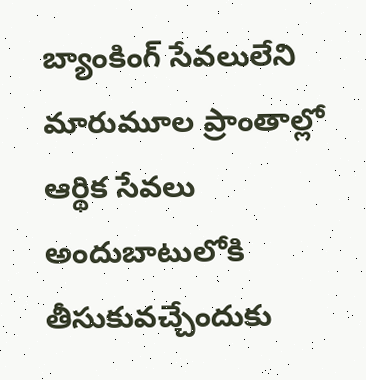బ్యాంకింగ్ సేవలులేని మారుమూల ప్రాంతాల్లో ఆర్థిక సేవలు అందుబాటులోకి తీసుకువచ్చేందుకు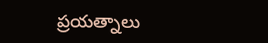ప్రయత్నాలు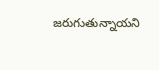జరుగుతున్నాయని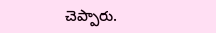చెప్పారు.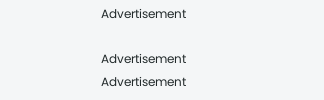Advertisement

Advertisement
Advertisement